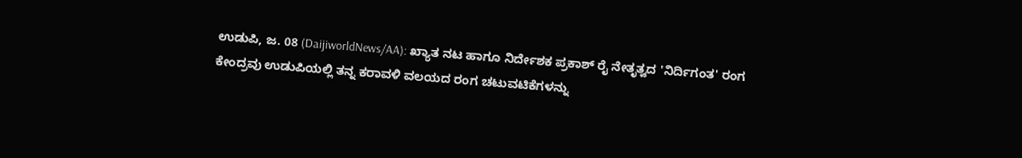ಉಡುಪಿ, ಜ. 08 (DaijiworldNews/AA): ಖ್ಯಾತ ನಟ ಹಾಗೂ ನಿರ್ದೇಶಕ ಪ್ರಕಾಶ್ ರೈ ನೇತೃತ್ವದ 'ನಿರ್ದಿಗಂತ' ರಂಗ ಕೇಂದ್ರವು ಉಡುಪಿಯಲ್ಲಿ ತನ್ನ ಕರಾವಳಿ ವಲಯದ ರಂಗ ಚಟುವಟಿಕೆಗಳನ್ನು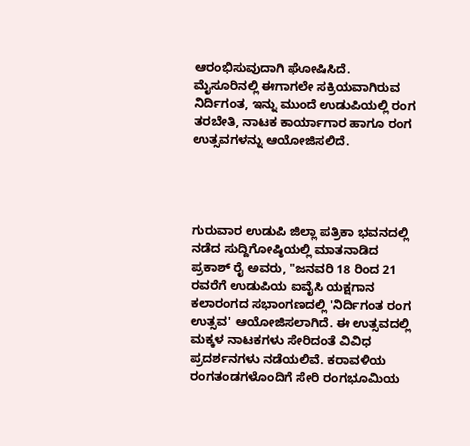ಆರಂಭಿಸುವುದಾಗಿ ಘೋಷಿಸಿದೆ. ಮೈಸೂರಿನಲ್ಲಿ ಈಗಾಗಲೇ ಸಕ್ರಿಯವಾಗಿರುವ ನಿರ್ದಿಗಂತ, ಇನ್ನು ಮುಂದೆ ಉಡುಪಿಯಲ್ಲಿ ರಂಗ ತರಬೇತಿ, ನಾಟಕ ಕಾರ್ಯಾಗಾರ ಹಾಗೂ ರಂಗ ಉತ್ಸವಗಳನ್ನು ಆಯೋಜಿಸಲಿದೆ.




ಗುರುವಾರ ಉಡುಪಿ ಜಿಲ್ಲಾ ಪತ್ರಿಕಾ ಭವನದಲ್ಲಿ ನಡೆದ ಸುದ್ದಿಗೋಷ್ಠಿಯಲ್ಲಿ ಮಾತನಾಡಿದ ಪ್ರಕಾಶ್ ರೈ ಅವರು, "ಜನವರಿ 18 ರಿಂದ 21 ರವರೆಗೆ ಉಡುಪಿಯ ಐವೈಸಿ ಯಕ್ಷಗಾನ ಕಲಾರಂಗದ ಸಭಾಂಗಣದಲ್ಲಿ 'ನಿರ್ದಿಗಂತ ರಂಗ ಉತ್ಸವ' ಆಯೋಜಿಸಲಾಗಿದೆ. ಈ ಉತ್ಸವದಲ್ಲಿ ಮಕ್ಕಳ ನಾಟಕಗಳು ಸೇರಿದಂತೆ ವಿವಿಧ ಪ್ರದರ್ಶನಗಳು ನಡೆಯಲಿವೆ. ಕರಾವಳಿಯ ರಂಗತಂಡಗಳೊಂದಿಗೆ ಸೇರಿ ರಂಗಭೂಮಿಯ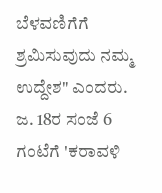ಬೆಳವಣಿಗೆಗೆ ಶ್ರಮಿಸುವುದು ನಮ್ಮ ಉದ್ದೇಶ" ಎಂದರು.
ಜ. 18ರ ಸಂಜೆ 6 ಗಂಟೆಗೆ 'ಕರಾವಳಿ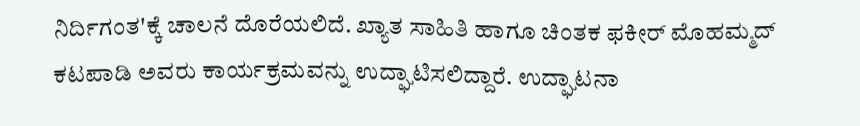ನಿರ್ದಿಗಂತ'ಕ್ಕೆ ಚಾಲನೆ ದೊರೆಯಲಿದೆ. ಖ್ಯಾತ ಸಾಹಿತಿ ಹಾಗೂ ಚಿಂತಕ ಫಕೀರ್ ಮೊಹಮ್ಮದ್ ಕಟಪಾಡಿ ಅವರು ಕಾರ್ಯಕ್ರಮವನ್ನು ಉದ್ಘಾಟಿಸಲಿದ್ದಾರೆ. ಉದ್ಘಾಟನಾ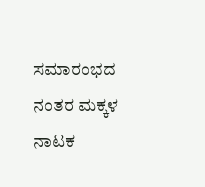ಸಮಾರಂಭದ ನಂತರ ಮಕ್ಕಳ ನಾಟಕ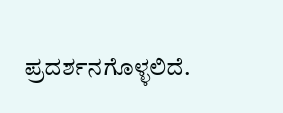ಪ್ರದರ್ಶನಗೊಳ್ಳಲಿದೆ.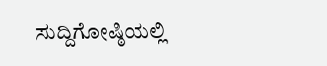ಸುದ್ದಿಗೋಷ್ಠಿಯಲ್ಲಿ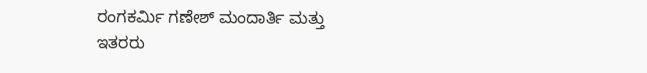ರಂಗಕರ್ಮಿ ಗಣೇಶ್ ಮಂದಾರ್ತಿ ಮತ್ತು ಇತರರು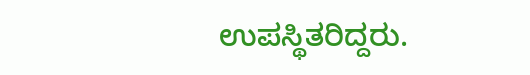ಉಪಸ್ಥಿತರಿದ್ದರು.